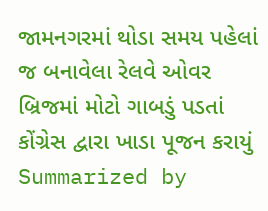જામનગરમાં થોડા સમય પહેલાં જ બનાવેલા રેલવે ઓવર બ્રિજમાં મોટો ગાબડું પડતાં કોંગ્રેસ દ્વારા ખાડા પૂજન કરાયું
Summarized by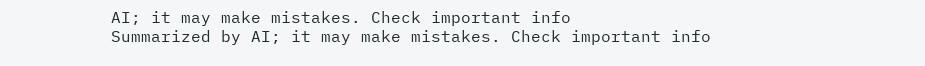AI; it may make mistakes. Check important info
Summarized by AI; it may make mistakes. Check important info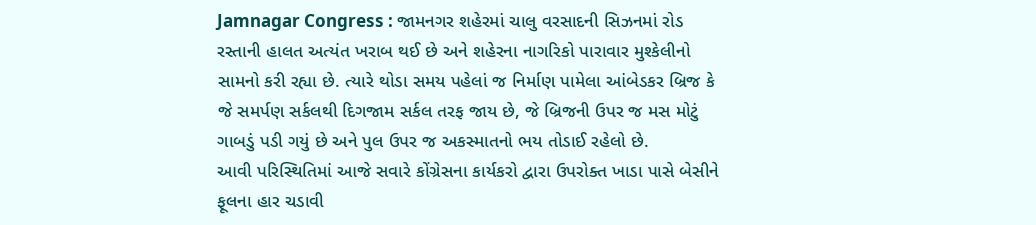Jamnagar Congress : જામનગર શહેરમાં ચાલુ વરસાદની સિઝનમાં રોડ રસ્તાની હાલત અત્યંત ખરાબ થઈ છે અને શહેરના નાગરિકો પારાવાર મુશ્કેલીનો સામનો કરી રહ્યા છે. ત્યારે થોડા સમય પહેલાં જ નિર્માણ પામેલા આંબેડકર બ્રિજ કે જે સમર્પણ સર્કલથી દિગજામ સર્કલ તરફ જાય છે, જે બ્રિજની ઉપર જ મસ મોટું ગાબડું પડી ગયું છે અને પુલ ઉપર જ અકસ્માતનો ભય તોડાઈ રહેલો છે.
આવી પરિસ્થિતિમાં આજે સવારે કોંગ્રેસના કાર્યકરો દ્વારા ઉપરોક્ત ખાડા પાસે બેસીને ફૂલના હાર ચડાવી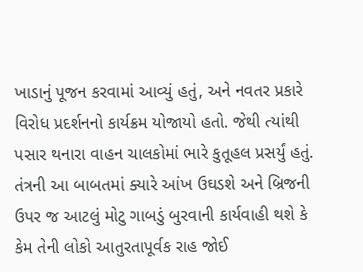ખાડાનું પૂજન કરવામાં આવ્યું હતું, અને નવતર પ્રકારે વિરોધ પ્રદર્શનનો કાર્યક્રમ યોજાયો હતો. જેથી ત્યાંથી પસાર થનારા વાહન ચાલકોમાં ભારે કુતૂહલ પ્રસર્યું હતું. તંત્રની આ બાબતમાં ક્યારે આંખ ઉઘડશે અને બ્રિજની ઉપર જ આટલું મોટુ ગાબડું બુરવાની કાર્યવાહી થશે કે કેમ તેની લોકો આતુરતાપૂર્વક રાહ જોઈ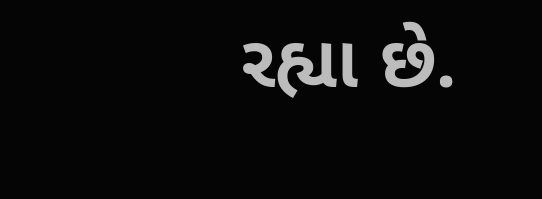રહ્યા છે.